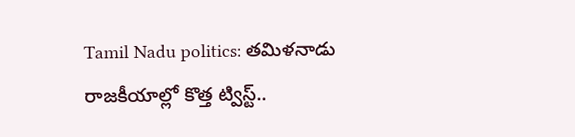Tamil Nadu politics: తమిళనాడు రాజకీయాల్లో కొత్త ట్విస్ట్..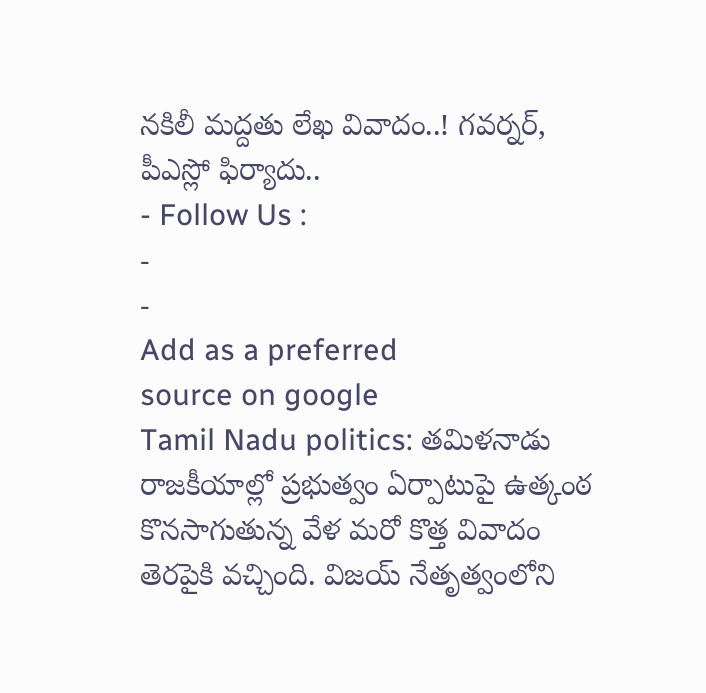నకిలీ మద్దతు లేఖ వివాదం..! గవర్నర్, పీఎస్లో ఫిర్యాదు..
- Follow Us :
-
-
Add as a preferred
source on google
Tamil Nadu politics: తమిళనాడు రాజకీయాల్లో ప్రభుత్వం ఏర్పాటుపై ఉత్కంఠ కొనసాగుతున్న వేళ మరో కొత్త వివాదం తెరపైకి వచ్చింది. విజయ్ నేతృత్వంలోని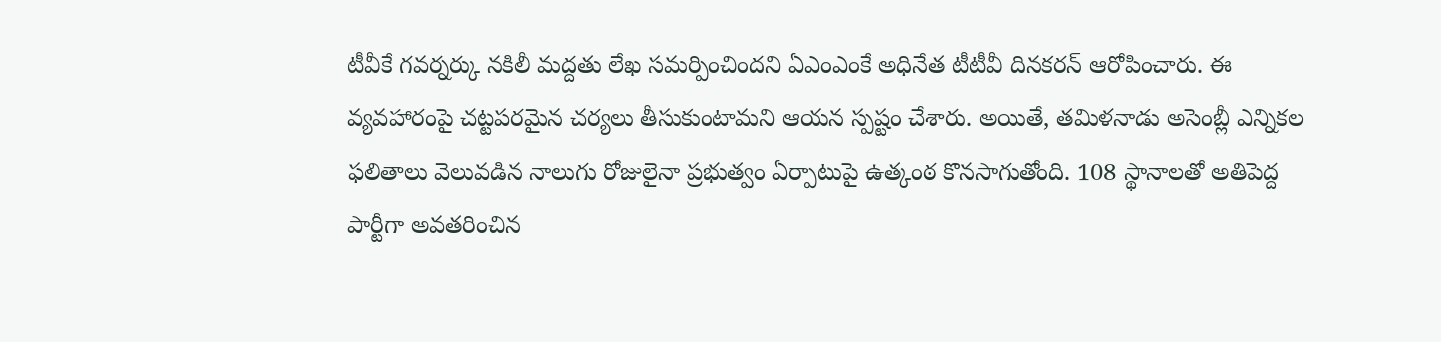టీవీకే గవర్నర్కు నకిలీ మద్దతు లేఖ సమర్పించిందని ఏఎంఎంకే అధినేత టీటీవీ దినకరన్ ఆరోపించారు. ఈ వ్యవహారంపై చట్టపరమైన చర్యలు తీసుకుంటామని ఆయన స్పష్టం చేశారు. అయితే, తమిళనాడు అసెంబ్లీ ఎన్నికల ఫలితాలు వెలువడిన నాలుగు రోజులైనా ప్రభుత్వం ఏర్పాటుపై ఉత్కంఠ కొనసాగుతోంది. 108 స్థానాలతో అతిపెద్ద పార్టీగా అవతరించిన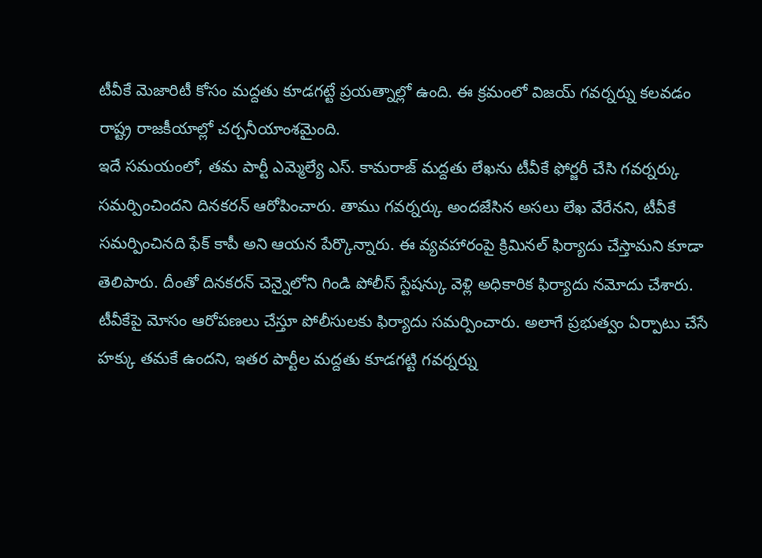టీవీకే మెజారిటీ కోసం మద్దతు కూడగట్టే ప్రయత్నాల్లో ఉంది. ఈ క్రమంలో విజయ్ గవర్నర్ను కలవడం రాష్ట్ర రాజకీయాల్లో చర్చనీయాంశమైంది.
ఇదే సమయంలో, తమ పార్టీ ఎమ్మెల్యే ఎస్. కామరాజ్ మద్దతు లేఖను టీవీకే ఫోర్జరీ చేసి గవర్నర్కు సమర్పించిందని దినకరన్ ఆరోపించారు. తాము గవర్నర్కు అందజేసిన అసలు లేఖ వేరేనని, టీవీకే సమర్పించినది ఫేక్ కాపీ అని ఆయన పేర్కొన్నారు. ఈ వ్యవహారంపై క్రిమినల్ ఫిర్యాదు చేస్తామని కూడా తెలిపారు. దీంతో దినకరన్ చెన్నైలోని గిండి పోలీస్ స్టేషన్కు వెళ్లి అధికారిక ఫిర్యాదు నమోదు చేశారు. టీవీకేపై మోసం ఆరోపణలు చేస్తూ పోలీసులకు ఫిర్యాదు సమర్పించారు. అలాగే ప్రభుత్వం ఏర్పాటు చేసే హక్కు తమకే ఉందని, ఇతర పార్టీల మద్దతు కూడగట్టి గవర్నర్ను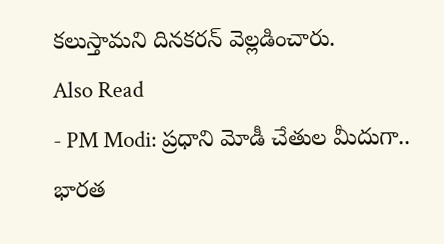కలుస్తామని దినకరన్ వెల్లడించారు.
Also Read
- PM Modi: ప్రధాని మోడీ చేతుల మీదుగా.. భారత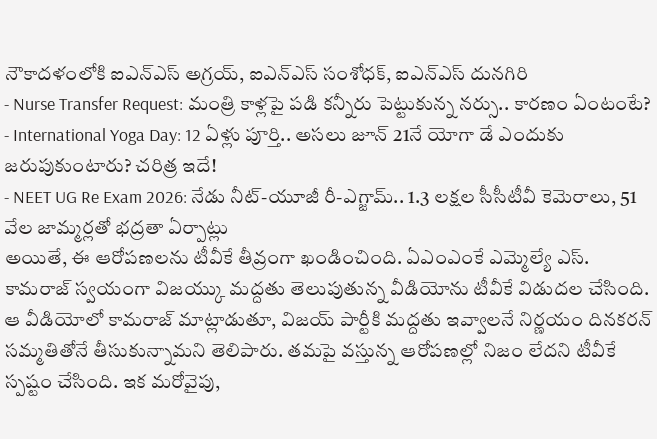నౌకాదళంలోకి ఐఎన్ఎస్ అగ్రయ్, ఐఎన్ఎస్ సంశోధక్, ఐఎన్ఎస్ దునగిరి
- Nurse Transfer Request: మంత్రి కాళ్లపై పడి కన్నీరు పెట్టుకున్న నర్సు.. కారణం ఏంటంటే?
- International Yoga Day: 12 ఏళ్లు పూర్తి.. అసలు జూన్ 21నే యోగా డే ఎందుకు జరుపుకుంటారు? చరిత్ర ఇదే!
- NEET UG Re Exam 2026: నేడు నీట్-యూజీ రీ-ఎగ్జామ్.. 1.3 లక్షల సీసీటీవీ కెమెరాలు, 51 వేల జామ్మర్లతో భద్రతా ఏర్పాట్లు
అయితే, ఈ ఆరోపణలను టీవీకే తీవ్రంగా ఖండించింది. ఏఎంఎంకే ఎమ్మెల్యే ఎస్. కామరాజ్ స్వయంగా విజయ్కు మద్దతు తెలుపుతున్న వీడియోను టీవీకే విడుదల చేసింది. ఆ వీడియోలో కామరాజ్ మాట్లాడుతూ, విజయ్ పార్టీకి మద్దతు ఇవ్వాలనే నిర్ణయం దినకరన్ సమ్మతితోనే తీసుకున్నామని తెలిపారు. తమపై వస్తున్న ఆరోపణల్లో నిజం లేదని టీవీకే స్పష్టం చేసింది. ఇక మరోవైపు,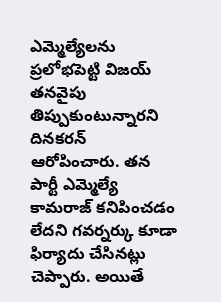ఎమ్మెల్యేలను ప్రలోభపెట్టి విజయ్ తనవైపు తిప్పుకుంటున్నారని దినకరన్ ఆరోపించారు. తన పార్టీ ఎమ్మెల్యే కామరాజ్ కనిపించడం లేదని గవర్నర్కు కూడా ఫిర్యాదు చేసినట్లు చెప్పారు. అయితే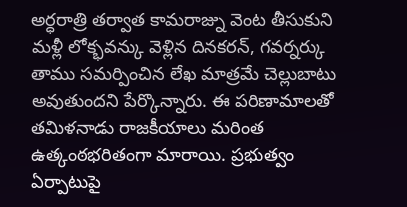అర్ధరాత్రి తర్వాత కామరాజ్ను వెంట తీసుకుని మళ్లీ లోక్భవన్కు వెళ్లిన దినకరన్, గవర్నర్కు తాము సమర్పించిన లేఖ మాత్రమే చెల్లుబాటు అవుతుందని పేర్కొన్నారు. ఈ పరిణామాలతో తమిళనాడు రాజకీయాలు మరింత ఉత్కంఠభరితంగా మారాయి. ప్రభుత్వం ఏర్పాటుపై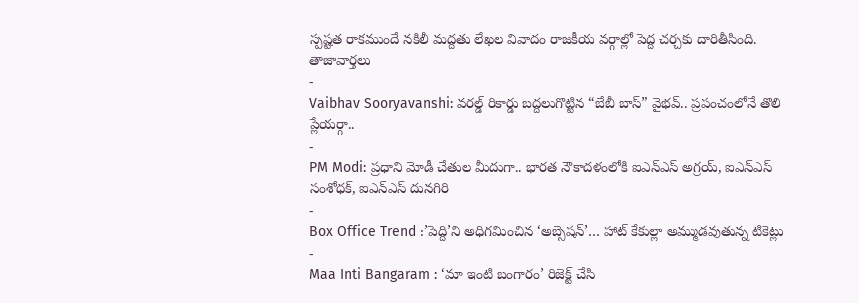స్పష్టత రాకముందే నకిలీ మద్దతు లేఖల వివాదం రాజకీయ వర్గాల్లో పెద్ద చర్చకు దారితీసింది.
తాజావార్తలు
-
Vaibhav Sooryavanshi: వరల్డ్ రికార్డు బద్దలుగొట్టిన “బేబీ బాస్” వైభవ్.. ప్రపంచంలోనే తొలి ప్లేయర్గా..
-
PM Modi: ప్రధాని మోడీ చేతుల మీదుగా.. భారత నౌకాదళంలోకి ఐఎన్ఎస్ అగ్రయ్, ఐఎన్ఎస్ సంశోధక్, ఐఎన్ఎస్ దునగిరి
-
Box Office Trend :’పెద్ది’ని అధిగమించిన ‘అబ్సెషన్’… హాట్ కేకుల్లా అమ్ముడవుతున్న టికెట్లు
-
Maa Inti Bangaram : ‘మా ఇంటి బంగారం’ రిజెక్ట్ చేసి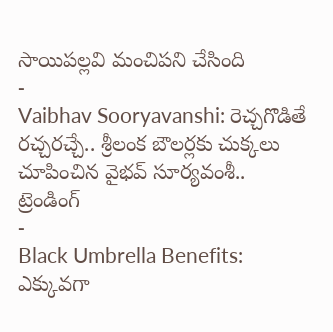సాయిపల్లవి మంచిపని చేసింది
-
Vaibhav Sooryavanshi: రెచ్చగొడితే రచ్చరచ్చే.. శ్రీలంక బౌలర్లకు చుక్కలు చూపించిన వైభవ్ సూర్యవంశీ..
ట్రెండింగ్
-
Black Umbrella Benefits: ఎక్కువగా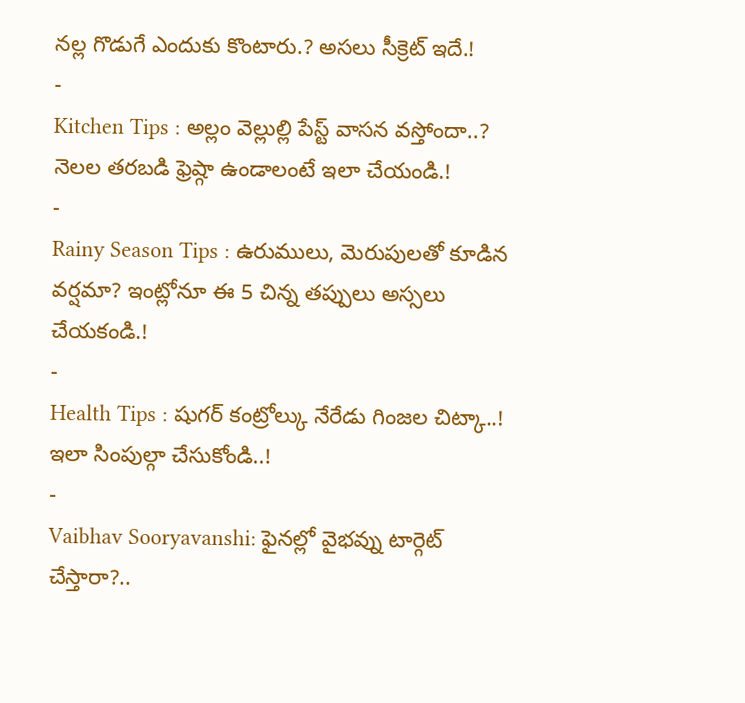నల్ల గొడుగే ఎందుకు కొంటారు.? అసలు సీక్రెట్ ఇదే.!
-
Kitchen Tips : అల్లం వెల్లుల్లి పేస్ట్ వాసన వస్తోందా..? నెలల తరబడి ఫ్రెష్గా ఉండాలంటే ఇలా చేయండి.!
-
Rainy Season Tips : ఉరుములు, మెరుపులతో కూడిన వర్షమా? ఇంట్లోనూ ఈ 5 చిన్న తప్పులు అస్సలు చేయకండి.!
-
Health Tips : షుగర్ కంట్రోల్కు నేరేడు గింజల చిట్కా..! ఇలా సింపుల్గా చేసుకోండి..!
-
Vaibhav Sooryavanshi: ఫైనల్లో వైభవ్ను టార్గెట్ చేస్తారా?..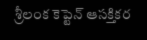శ్రీలంక కెప్టెన్ ఆసక్తికర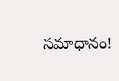సమాధానం!